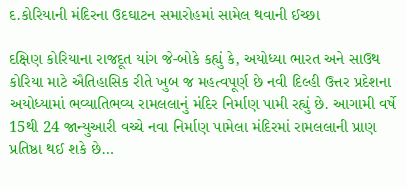દ.કોરિયાની મંદિરના ઉદઘાટન સમારોહમાં સામેલ થવાની ઈચ્છા

દક્ષિણ કોરિયાના રાજદૂત યાંગ જે-બોકે કહ્યું કે, અયોધ્યા ભારત અને સાઉથ કોરિયા માટે ઐતિહાસિક રીતે ખુબ જ મહત્વપૂર્ણ છે નવી દિલ્હી ઉત્તર પ્રદેશના અયોધ્યામાં ભવ્યાતિભવ્ય રામલલાનું મંદિર નિર્માણ પામી રહ્યું છે. આગામી વર્ષે 15થી 24 જાન્યુઆરી વચ્ચે નવા નિર્માણ પામેલા મંદિરમાં રામલલાની પ્રાણ પ્રતિષ્ઠા થઈ શકે છે…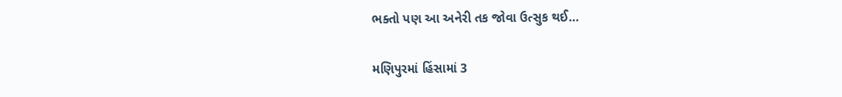ભક્તો પણ આ અનેરી તક જોવા ઉત્સુક થઈ…

મણિપુરમાં હિંસામાં 3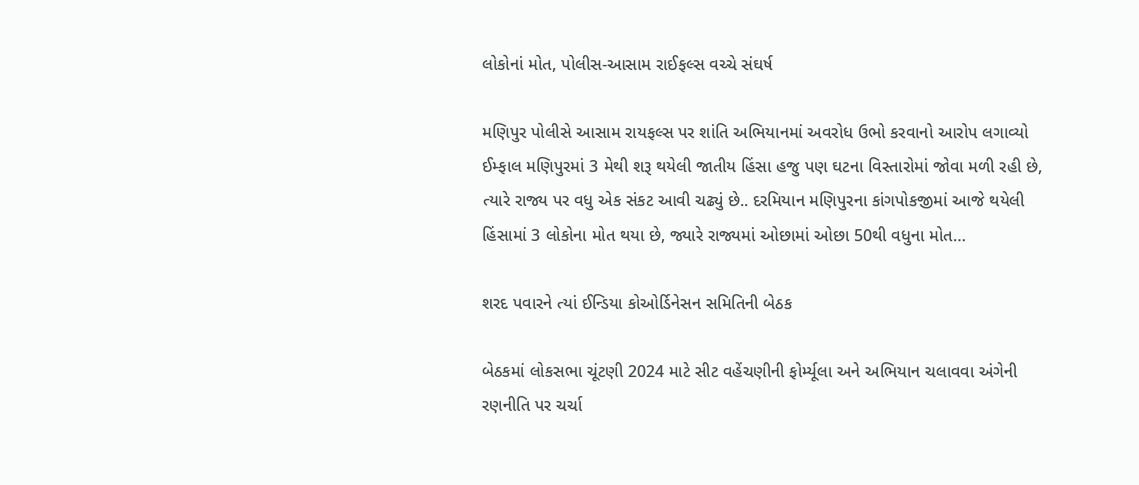લોકોનાં મોત, પોલીસ-આસામ રાઈફલ્સ વચ્ચે સંઘર્ષ

મણિપુર પોલીસે આસામ રાયફલ્સ પર શાંતિ અભિયાનમાં અવરોધ ઉભો કરવાનો આરોપ લગાવ્યો ઈમ્ફાલ મણિપુરમાં 3 મેથી શરૂ થયેલી જાતીય હિંસા હજુ પણ ઘટના વિસ્તારોમાં જોવા મળી રહી છે, ત્યારે રાજ્ય પર વધુ એક સંકટ આવી ચઢ્યું છે.. દરમિયાન મણિપુરના કાંગપોકજીમાં આજે થયેલી હિંસામાં 3 લોકોના મોત થયા છે, જ્યારે રાજ્યમાં ઓછામાં ઓછા 50થી વધુના મોત…

શરદ પવારને ત્યાં ઈન્ડિયા કોઓર્ડિનેસન સમિતિની બેઠક

બેઠકમાં લોકસભા ચૂંટણી 2024 માટે સીટ વહેંચણીની ફોર્મ્યૂલા અને અભિયાન ચલાવવા અંગેની રણનીતિ પર ચર્ચા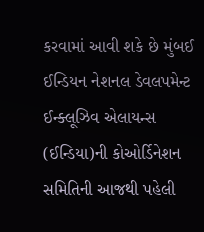કરવામાં આવી શકે છે મુંબઈ ઈન્ડિયન નેશનલ ડેવલપમેન્ટ ઈન્ક્લૂઝિવ એલાયન્સ (ઈન્ડિયા)ની કોઓર્ડિનેશન સમિતિની આજથી પહેલી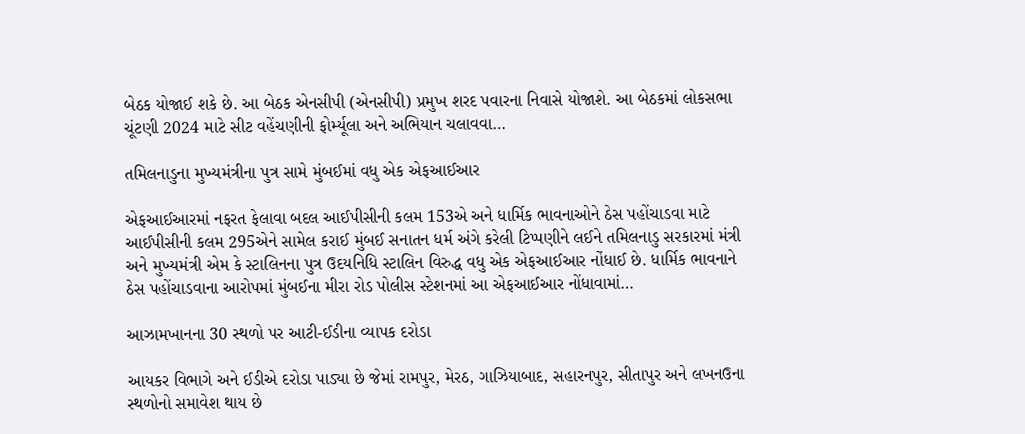બેઠક યોજાઈ શકે છે. આ બેઠક એનસીપી (એનસીપી) પ્રમુખ શરદ પવારના નિવાસે યોજાશે. આ બેઠકમાં લોકસભા ચૂંટણી 2024 માટે સીટ વહેંચણીની ફોર્મ્યૂલા અને અભિયાન ચલાવવા…

તમિલનાડુના મુખ્યમંત્રીના પુત્ર સામે મુંબઈમાં વધુ એક એફઆઈઆર

એફઆઈઆરમાં નફરત ફેલાવા બદલ આઈપીસીની કલમ 153એ અને ધાર્મિક ભાવનાઓને ઠેસ પહોંચાડવા માટે આઈપીસીની કલમ 295એને સામેલ કરાઈ મુંબઈ સનાતન ધર્મ અંગે કરેલી ટિપ્પણીને લઈને તમિલનાડુ સરકારમાં મંત્રી અને મુખ્યમંત્રી એમ કે સ્ટાલિનના પુત્ર ઉદયનિધિ સ્ટાલિન વિરુદ્ધ વધુ એક એફઆઈઆર નોંધાઈ છે. ધાર્મિક ભાવનાને ઠેસ પહોંચાડવાના આરોપમાં મુંબઈના મીરા રોડ પોલીસ સ્ટેશનમાં આ એફઆઈઆર નોંધાવામાં…

આઝામખાનના 30 સ્થળો પર આટી-ઈડીના વ્યાપક દરોડા

આયકર વિભાગે અને ઈડીએ દરોડા પાડ્યા છે જેમાં રામપુર, મેરઠ, ગાઝિયાબાદ, સહારનપુર, સીતાપુર અને લખનઉના સ્થળોનો સમાવેશ થાય છે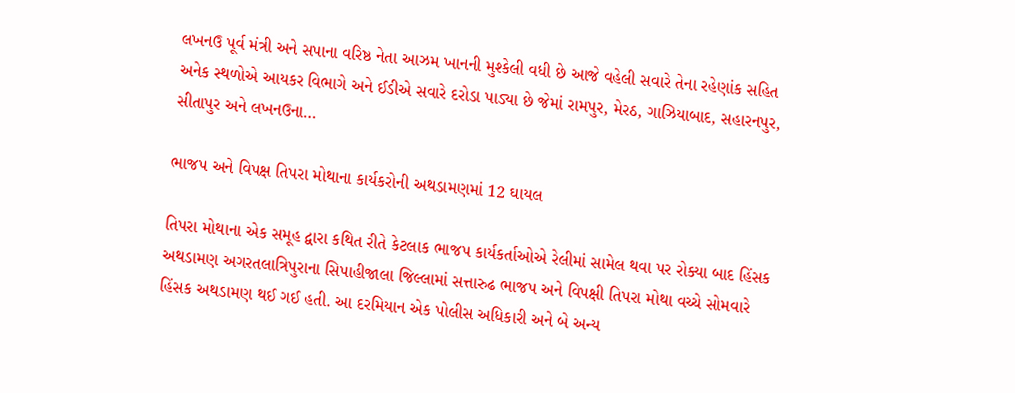લખનઉ પૂર્વ મંત્રી અને સપાના વરિષ્ઠ નેતા આઝમ ખાનની મુશ્કેલી વધી છે આજે વહેલી સવારે તેના રહેણાંક સહિત અનેક સ્થળોએ આયકર વિભાગે અને ઈડીએ સવારે દરોડા પાડ્યા છે જેમાં રામપુર, મેરઠ, ગાઝિયાબાદ, સહારનપુર, સીતાપુર અને લખનઉના…

ભાજપ અને વિપક્ષ તિપરા મોથાના કાર્યકરોની અથડામણમાં 12 ઘાયલ

તિપરા મોથાના એક સમૂહ દ્વારા કથિત રીતે કેટલાક ભાજપ કાર્યકર્તાઓએ રેલીમાં સામેલ થવા પર રોક્યા બાદ હિંસક અથડામણ અગરતલાત્રિપુરાના સિપાહીજાલા જિલ્લામાં સત્તારુઢ ભાજપ અને વિપક્ષી તિપરા મોથા વચ્ચે સોમવારે હિંસક અથડામણ થઈ ગઈ હતી. આ દરમિયાન એક પોલીસ અધિકારી અને બે અન્ય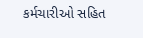કર્મચારીઓ સહિત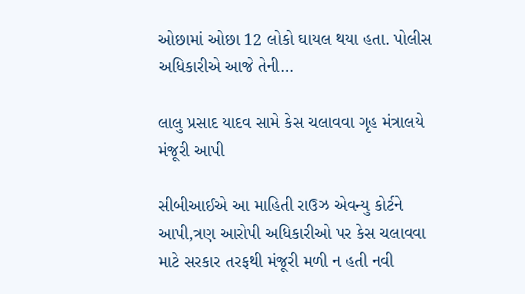ઓછામાં ઓછા 12 લોકો ઘાયલ થયા હતા. પોલીસ અધિકારીએ આજે તેની…

લાલુ પ્રસાદ યાદવ સામે કેસ ચલાવવા ગૃહ મંત્રાલયે મંજૂરી આપી

સીબીઆઈએ આ માહિતી રાઉઝ એવન્યુ કોર્ટને આપી,ત્રણ આરોપી અધિકારીઓ પર કેસ ચલાવવા માટે સરકાર તરફથી મંજૂરી મળી ન હતી નવી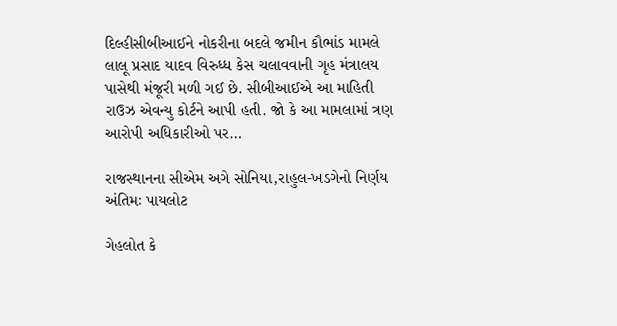દિલ્હીસીબીઆઈને નોકરીના બદલે જમીન કૌભાંડ મામલે લાલૂ પ્રસાદ યાદવ વિરુધ્ધ કેસ ચલાવવાની ગૃહ મંત્રાલય પાસેથી મંજૂરી મળી ગઈ છે. સીબીઆઈએ આ માહિતી રાઉઝ એવન્યુ કોર્ટને આપી હતી. જો કે આ મામલામાં ત્રણ આરોપી અધિકારીઓ પર…

રાજસ્થાનના સીએમ અગે સોનિયા,રાહુલ-ખડગેનો નિર્ણય અંતિમઃ પાયલોટ

ગેહલોત કે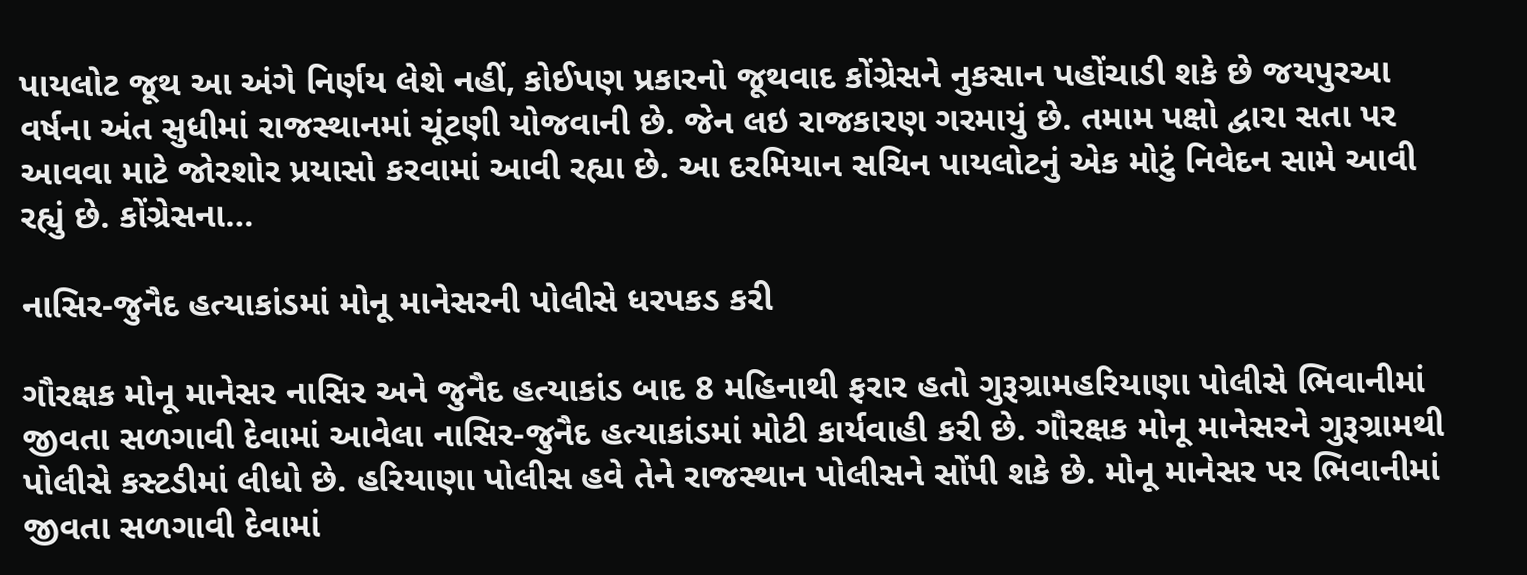પાયલોટ જૂથ આ અંગે નિર્ણય લેશે નહીં, કોઈપણ પ્રકારનો જૂથવાદ કોંગ્રેસને નુકસાન પહોંચાડી શકે છે જયપુરઆ વર્ષના અંત સુધીમાં રાજસ્થાનમાં ચૂંટણી યોજવાની છે. જેન લઇ રાજકારણ ગરમાયું છે. તમામ પક્ષો દ્વારા સતા પર આવવા માટે જોરશોર પ્રયાસો કરવામાં આવી રહ્યા છે. આ દરમિયાન સચિન પાયલોટનું એક મોટું નિવેદન સામે આવી રહ્યું છે. કોંગ્રેસના…

નાસિર-જુનૈદ હત્યાકાંડમાં મોનૂ માનેસરની પોલીસે ધરપકડ કરી

ગૌરક્ષક મોનૂ માનેસર નાસિર અને જુનૈદ હત્યાકાંડ બાદ 8 મહિનાથી ફરાર હતો ગુરૂગ્રામહરિયાણા પોલીસે ભિવાનીમાં જીવતા સળગાવી દેવામાં આવેલા નાસિર-જુનૈદ હત્યાકાંડમાં મોટી કાર્યવાહી કરી છે. ગૌરક્ષક મોનૂ માનેસરને ગુરૂગ્રામથી પોલીસે કસ્ટડીમાં લીધો છે. હરિયાણા પોલીસ હવે તેને રાજસ્થાન પોલીસને સોંપી શકે છે. મોનૂ માનેસર પર ભિવાનીમાં જીવતા સળગાવી દેવામાં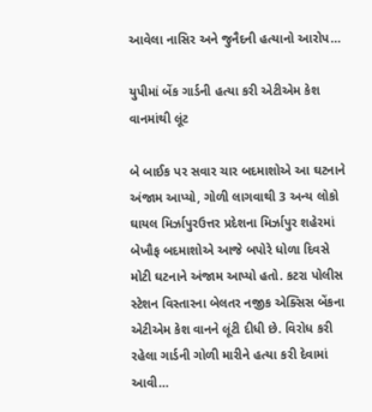આવેલા નાસિર અને જુનૈદની હત્યાનો આરોપ…

યુપીમાં બેંક ગાર્ડની હત્યા કરી એટીએમ કેશ વાનમાંથી લૂંટ

બે બાઈક પર સવાર ચાર બદમાશોએ આ ઘટનાને અંજામ આપ્યો, ગોળી લાગવાથી 3 અન્ય લોકો ઘાયલ મિર્ઝાપુરઉત્તર પ્રદેશના મિર્ઝાપુર શહેરમાં બેખૌફ બદમાશોએ આજે બપોરે ધોળા દિવસે મોટી ઘટનાને અંજામ આપ્યો હતો. કટરા પોલીસ સ્ટેશન વિસ્તારના બેલતર નજીક એક્સિસ બેંકના એટીએમ કેશ વાનને લૂંટી દીધી છે. વિરોધ કરી રહેલા ગાર્ડની ગોળી મારીને હત્યા કરી દેવામાં આવી…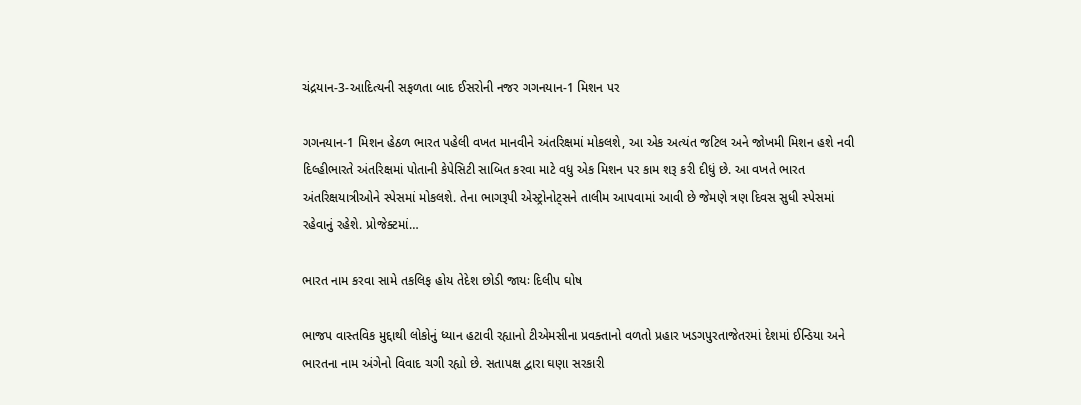ચંદ્રયાન-3-આદિત્યની સફળતા બાદ ઈસરોની નજર ગગનયાન-1 મિશન પર

ગગનયાન-1 મિશન હેઠળ ભારત પહેલી વખત માનવીને અંતરિક્ષમાં મોકલશે, આ એક અત્યંત જટિલ અને જોખમી મિશન હશે નવી દિલ્હીભારતે અંતરિક્ષમાં પોતાની કેપેસિટી સાબિત કરવા માટે વધુ એક મિશન પર કામ શરૂ કરી દીધું છે. આ વખતે ભારત અંતરિક્ષયાત્રીઓને સ્પેસમાં મોકલશે. તેના ભાગરૂપી એસ્ટ્રોનોટ્સને તાલીમ આપવામાં આવી છે જેમણે ત્રણ દિવસ સુધી સ્પેસમાં રહેવાનું રહેશે. પ્રોજેક્ટમાં…

ભારત નામ કરવા સામે તકલિફ હોય તેદેશ છોડી જાયઃ દિલીપ ઘોષ

ભાજપ વાસ્તવિક મુદ્દાથી લોકોનું ધ્યાન હટાવી રહ્યાનો ટીએમસીના પ્રવક્તાનો વળતો પ્રહાર ખડગપુરતાજેતરમાં દેશમાં ઈન્ડિયા અને ભારતના નામ અંગેનો વિવાદ ચગી રહ્યો છે. સતાપક્ષ દ્વારા ઘણા સરકારી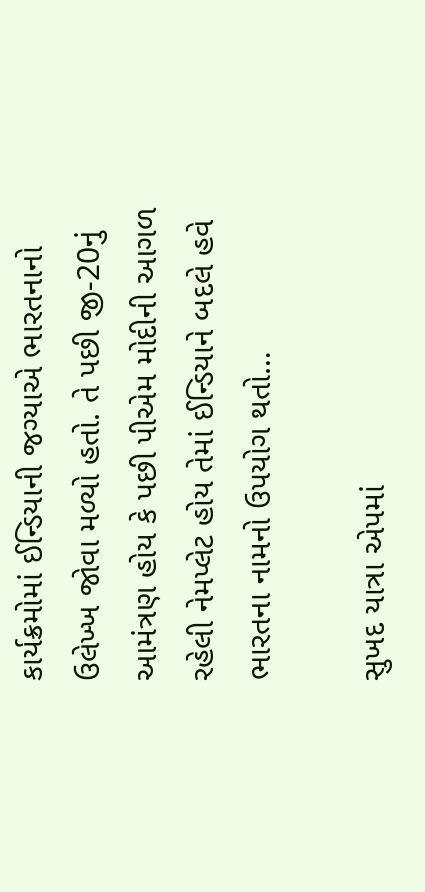કાર્યક્રમોમાં ઈન્ડિયાની જગ્યાએ ભારતનાનો ઉલેખ્ખ જોવા મળ્યો હતો. તે પછી જી-20નું આમંત્રણ હોય કે પછી પીએમ મોદીની આગળ રહેલી નેમપ્લેટ હોય તેમાં ઈન્ડિયાને બદલે હવે ભારતના નામનો ઉપયોગ થતો…

સુખદ યાત્રા એપમાં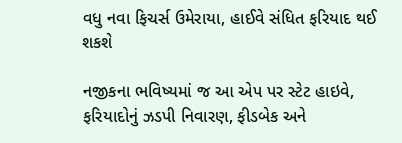વધુ નવા ફિચર્સ ઉમેરાયા, હાઈવે સંધિત ફરિયાદ થઈ શકશે

નજીકના ભવિષ્યમાં જ આ એપ પર સ્ટેટ હાઇવે, ફરિયાદોનું ઝડપી નિવારણ, ફીડબેક અને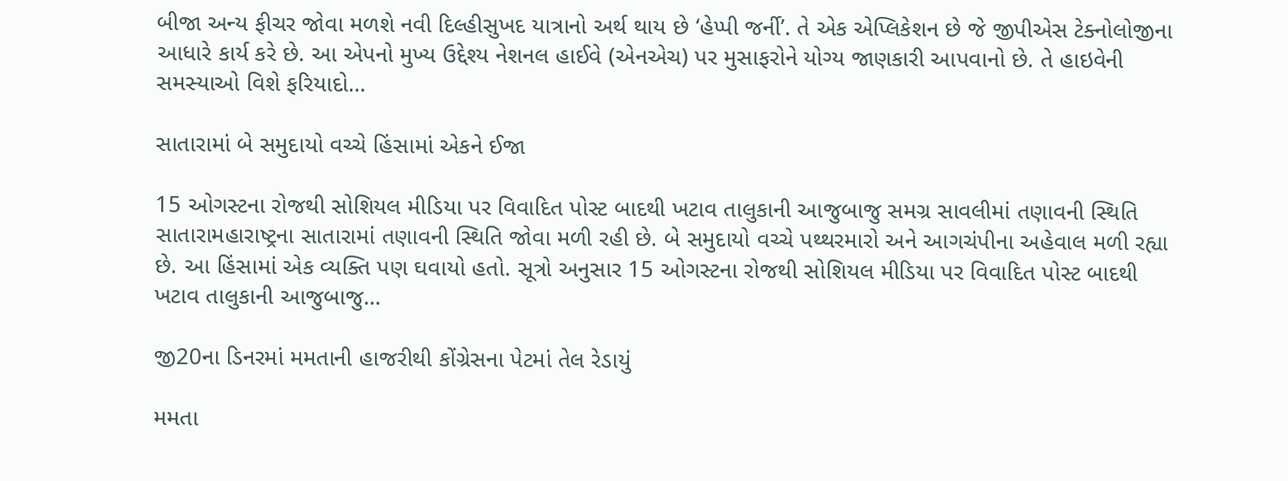બીજા અન્ય ફીચર જોવા મળશે નવી દિલ્હીસુખદ યાત્રાનો અર્થ થાય છે ‘હેપ્પી જર્ની’. તે એક એપ્લિકેશન છે જે જીપીએસ ટેક્નોલોજીના આધારે કાર્ય કરે છે. આ એપનો મુખ્ય ઉદ્દેશ્ય નેશનલ હાઈવે (એનએચ) પર મુસાફરોને યોગ્ય જાણકારી આપવાનો છે. તે હાઇવેની સમસ્યાઓ વિશે ફરિયાદો…

સાતારામાં બે સમુદાયો વચ્ચે હિંસામાં એકને ઈજા

15 ઓગસ્ટના રોજથી સોશિયલ મીડિયા પર વિવાદિત પોસ્ટ બાદથી ખટાવ તાલુકાની આજુબાજુ સમગ્ર સાવલીમાં તણાવની સ્થિતિ સાતારામહારાષ્ટ્રના સાતારામાં તણાવની સ્થિતિ જોવા મળી રહી છે. બે સમુદાયો વચ્ચે પથ્થરમારો અને આગચંપીના અહેવાલ મળી રહ્યા છે. આ હિંસામાં એક વ્યક્તિ પણ ઘવાયો હતો. સૂત્રો અનુસાર 15 ઓગસ્ટના રોજથી સોશિયલ મીડિયા પર વિવાદિત પોસ્ટ બાદથી ખટાવ તાલુકાની આજુબાજુ…

જી20ના ડિનરમાં મમતાની હાજરીથી કોંગ્રેસના પેટમાં તેલ રેડાયું

મમતા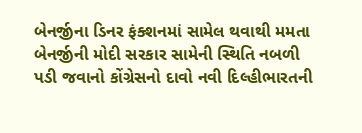બેનર્જીના ડિનર ફંક્શનમાં સામેલ થવાથી મમતા બેનર્જીની મોદી સરકાર સામેની સ્થિતિ નબળી પડી જવાનો કોંગ્રેસનો દાવો નવી દિલ્હીભારતની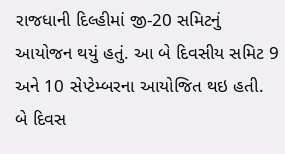રાજધાની દિલ્હીમાં જી-20 સમિટનું આયોજન થયું હતું. આ બે દિવસીય સમિટ 9 અને 10 સેપ્ટેમ્બરના આયોજિત થઇ હતી. બે દિવસ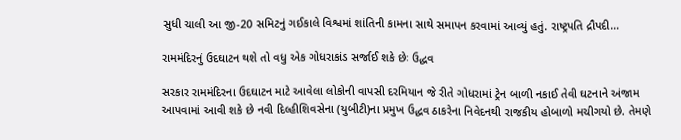સુધી ચાલી આ જી-20 સમિટનું ગઈકાલે વિશ્વમાં શાંતિની કામના સાથે સમાપન કરવામાં આવ્યું હતું. રાષ્ટ્રપતિ દ્રૌપદી…

રામમંદિરનું ઉદઘાટન થશે તો વધુ એક ગોધરાકાંડ સર્જાઈ શકે છેઃ ઉદ્ધવ

સરકાર રામમંદિરના ઉદઘાટન માટે આવેલા લોકોની વાપસી દરમિયાન જે રીતે ગોધરામાં ટ્રેન બાળી નકાઈ તેવી ઘટનાને અંજામ આપવામાં આવી શકે છે નવી દિલ્હીશિવસેના (યુબીટી)ના પ્રમુખ ઉદ્ધવ ઠાકરેના નિવેદનથી રાજકીય હોબાળો મચીગયો છે. તેમણે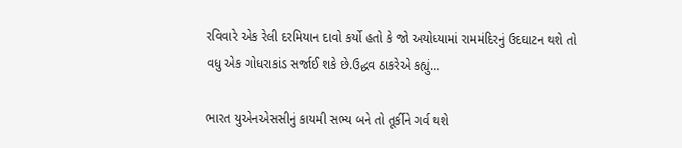રવિવારે એક રેલી દરમિયાન દાવો કર્યો હતો કે જો અયોધ્યામાં રામમંદિરનું ઉદઘાટન થશે તો વધુ એક ગોધરાકાંડ સર્જાઈ શકે છે.ઉદ્ધવ ઠાકરેએ કહ્યું…

ભારત યુએનએસસીનું કાયમી સભ્ય બને તો તૂર્કીને ગર્વ થશે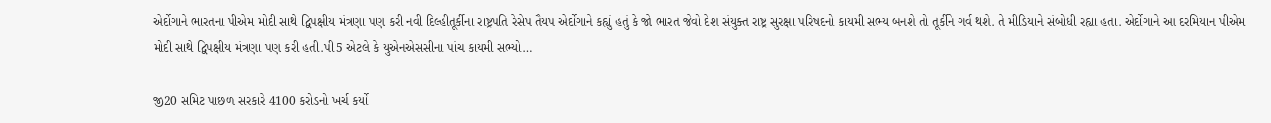એર્દોગાને ભારતના પીએમ મોદી સાથે દ્વિપક્ષીય મંત્રણા પણ કરી નવી દિલ્હીતૂર્કીના રાષ્ટ્રપતિ રેસેપ તૈયપ એર્દોગાને કહ્યું હતું કે જો ભારત જેવો દેશ સંયુક્ત રાષ્ટ્ર સુરક્ષા પરિષદનો કાયમી સભ્ય બનશે તો તૂર્કીને ગર્વ થશે. તે મીડિયાને સંબોધી રહ્યા હતા. એર્દોગાને આ દરમિયાન પીએમ મોદી સાથે દ્વિપક્ષીય મંત્રણા પણ કરી હતી.પી5 એટલે કે યુએનએસસીના પાંચ કાયમી સભ્યો…

જી20 સમિટ પાછળ સરકારે 4100 કરોડનો ખર્ચ કર્યો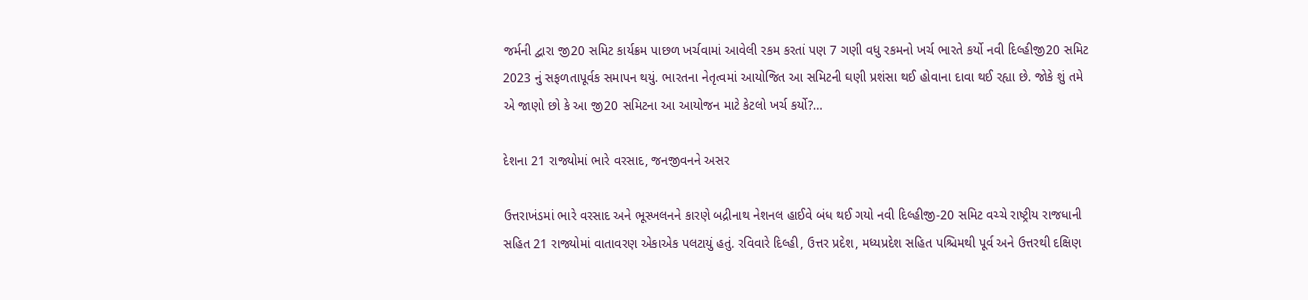જર્મની દ્વારા જી20 સમિટ કાર્યક્રમ પાછળ ખર્ચવામાં આવેલી રકમ કરતાં પણ 7 ગણી વધુ રકમનો ખર્ચ ભારતે કર્યો નવી દિલ્હીજી20 સમિટ 2023 નું સફળતાપૂર્વક સમાપન થયું. ભારતના નેતૃત્વમાં આયોજિત આ સમિટની ઘણી પ્રશંસા થઈ હોવાના દાવા થઈ રહ્યા છે. જોકે શું તમે એ જાણો છો કે આ જી20 સમિટના આ આયોજન માટે કેટલો ખર્ચ કર્યો?…

દેશના 21 રાજ્યોમાં ભારે વરસાદ, જનજીવનને અસર

ઉત્તરાખંડમાં ભારે વરસાદ અને ભૂસ્ખલનને કારણે બદ્રીનાથ નેશનલ હાઈવે બંધ થઈ ગયો નવી દિલ્હીજી-20 સમિટ વચ્ચે રાષ્ટ્રીય રાજધાની સહિત 21 રાજ્યોમાં વાતાવરણ એકાએક પલટાયું હતું. રવિવારે દિલ્હી, ઉત્તર પ્રદેશ, મધ્યપ્રદેશ સહિત પશ્ચિમથી પૂર્વ અને ઉત્તરથી દક્ષિણ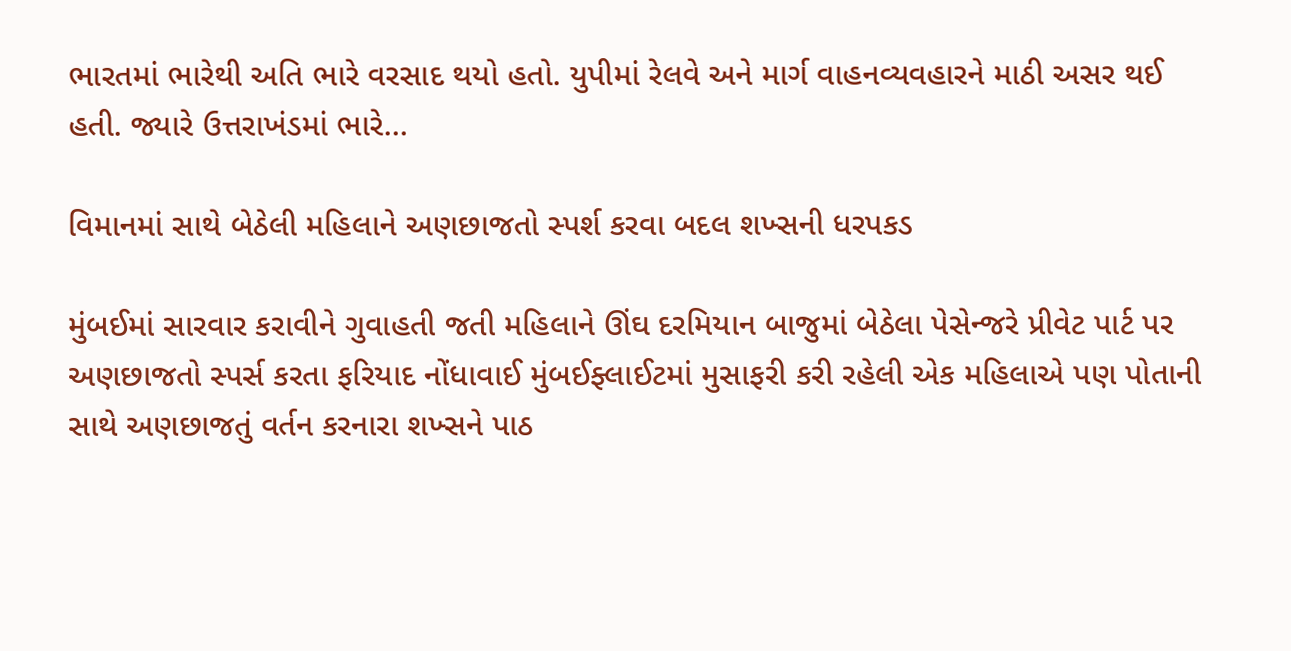ભારતમાં ભારેથી અતિ ભારે વરસાદ થયો હતો. યુપીમાં રેલવે અને માર્ગ વાહનવ્યવહારને માઠી અસર થઈ હતી. જ્યારે ઉત્તરાખંડમાં ભારે…

વિમાનમાં સાથે બેઠેલી મહિલાને અણછાજતો સ્પર્શ કરવા બદલ શખ્સની ધરપકડ

મુંબઈમાં સારવાર કરાવીને ગુવાહતી જતી મહિલાને ઊંઘ દરમિયાન બાજુમાં બેઠેલા પેસેન્જરે પ્રીવેટ પાર્ટ પર અણછાજતો સ્પર્સ કરતા ફરિયાદ નોંધાવાઈ મુંબઈફ્લાઈટમાં મુસાફરી કરી રહેલી એક મહિલાએ પણ પોતાની સાથે અણછાજતું વર્તન કરનારા શખ્સને પાઠ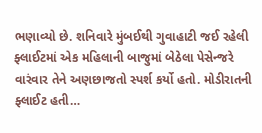ભણાવ્યો છે. શનિવારે મુંબઈથી ગુવાહાટી જઈ રહેલી ફ્લાઈટમાં એક મહિલાની બાજુમાં બેઠેલા પેસેન્જરે વારંવાર તેને અણછાજતો સ્પર્શ કર્યો હતો. મોડીરાતની ફ્લાઈટ હતી…